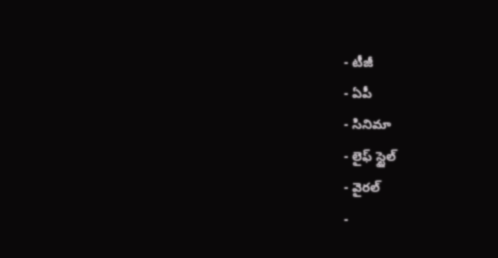- టీజీ
- ఏపీ
- సినిమా
- లైఫ్ స్టైల్
- వైరల్
-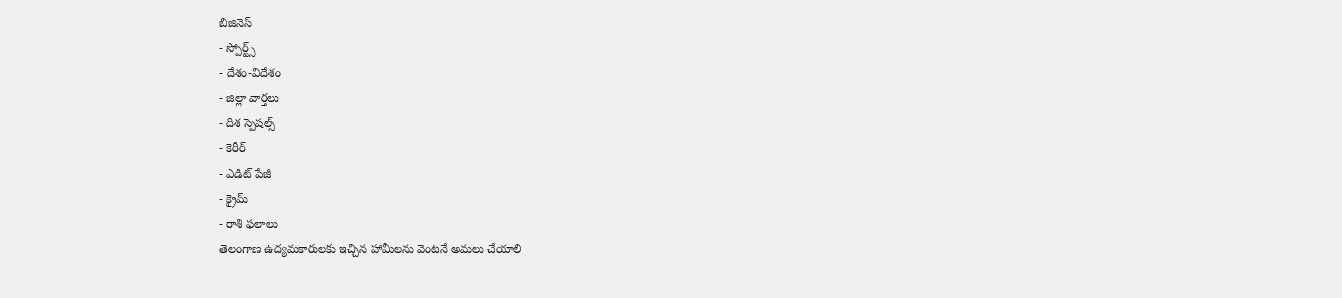బిజినెస్
- స్పోర్ట్స్
- దేశం-విదేశం
- జిల్లా వార్తలు
- దిశ స్పెషల్స్
- కెరీర్
- ఎడిట్ పేజీ
- క్రైమ్
- రాశి ఫలాలు
తెలంగాణ ఉద్యమకారులకు ఇచ్చిన హామీలను వెంటనే అమలు చేయాలి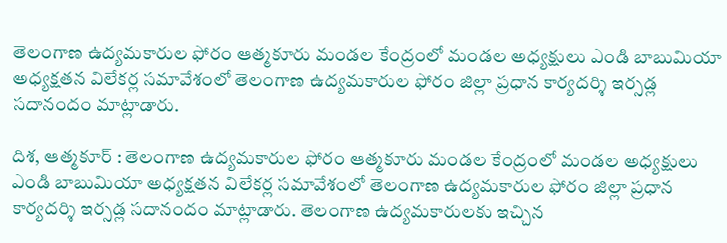తెలంగాణ ఉద్యమకారుల ఫోరం ఆత్మకూరు మండల కేంద్రంలో మండల అధ్యక్షులు ఎండి బాబుమియా అధ్యక్షతన విలేకర్ల సమావేశంలో తెలంగాణ ఉద్యమకారుల ఫోరం జిల్లా ప్రధాన కార్యదర్శి ఇర్సడ్ల సదానందం మాట్లాడారు.

దిశ, ఆత్మకూర్ : తెలంగాణ ఉద్యమకారుల ఫోరం ఆత్మకూరు మండల కేంద్రంలో మండల అధ్యక్షులు ఎండి బాబుమియా అధ్యక్షతన విలేకర్ల సమావేశంలో తెలంగాణ ఉద్యమకారుల ఫోరం జిల్లా ప్రధాన కార్యదర్శి ఇర్సడ్ల సదానందం మాట్లాడారు. తెలంగాణ ఉద్యమకారులకు ఇచ్చిన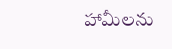హామీలను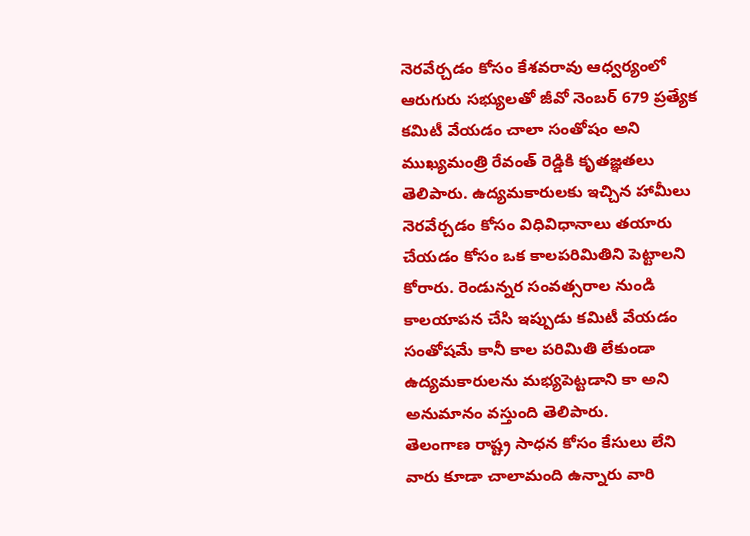నెరవేర్చడం కోసం కేశవరావు ఆధ్వర్యంలో ఆరుగురు సభ్యులతో జీవో నెంబర్ 679 ప్రత్యేక కమిటీ వేయడం చాలా సంతోషం అని ముఖ్యమంత్రి రేవంత్ రెడ్డికి కృతజ్ఞతలు తెలిపారు. ఉద్యమకారులకు ఇచ్చిన హామీలు నెరవేర్చడం కోసం విధివిధానాలు తయారు చేయడం కోసం ఒక కాలపరిమితిని పెట్టాలని కోరారు. రెండున్నర సంవత్సరాల నుండి కాలయాపన చేసి ఇప్పుడు కమిటీ వేయడం సంతోషమే కానీ కాల పరిమితి లేకుండా ఉద్యమకారులను మభ్యపెట్టడాని కా అని అనుమానం వస్తుంది తెలిపారు.
తెలంగాణ రాష్ట్ర సాధన కోసం కేసులు లేని వారు కూడా చాలామంది ఉన్నారు వారి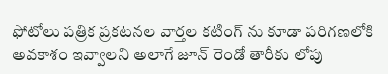ఫోటోలు పత్రిక ప్రకటనల వార్తల కటింగ్ ను కూడా పరిగణలోకి అవకాశం ఇవ్వాలని అలాగే జూన్ రెండో తారీకు లోపు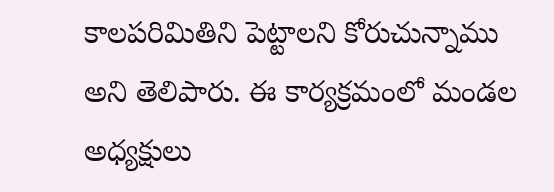కాలపరిమితిని పెట్టాలని కోరుచున్నాము అని తెలిపారు. ఈ కార్యక్రమంలో మండల అధ్యక్షులు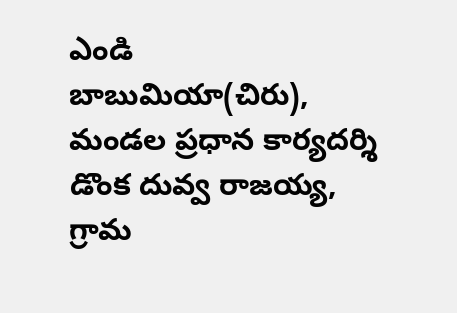ఎండి బాబుమియా(చిరు), మండల ప్రధాన కార్యదర్శి డొంక దువ్వ రాజయ్య, గ్రామ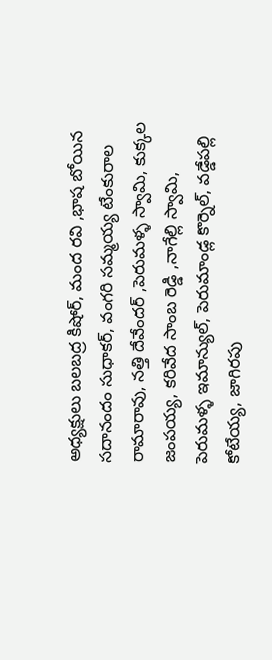అధ్యక్షులు బలబద్ర కిషోర్, మంద రవి ,భాష బోయిన సదానందం సుధాకర్, వంగరి సమ్మయ్య టేంకురాల రామారావు, నత్తి దేవేందర్ ,పెరుమళ్ళ స్వామి, కుక్కల జంపయ్య, కరివేద సాంబ రెడ్డి ,నాగేల్లి స్వామి, పెరుమళ్ళ ఇమాన్యుల్, పెరుమాండ్ల కొర్నెల్, వడ్డేపల్లి కోటేయ్య, జాగిరపు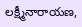లక్ష్మీనారాయణ,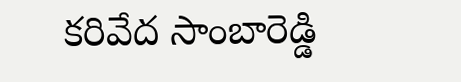కరివేద సాంబారెడ్డి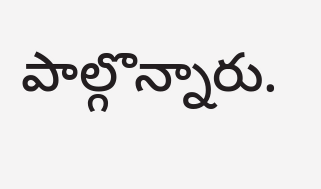పాల్గొన్నారు.